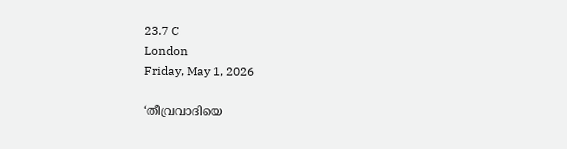23.7 C
London
Friday, May 1, 2026

‘തീവ്രവാദിയെ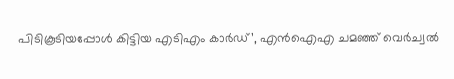പിടികൂടിയപ്പോള്‍ കിട്ടിയ എടിഎം കാര്‍ഡ്’, എന്‍ഐഎ ചമഞ്ഞ് വെര്‍ച്വല്‍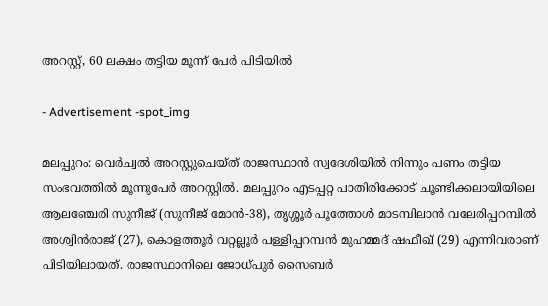അറസ്റ്റ്, 60 ലക്ഷം തട്ടിയ മൂന്ന് പേര്‍ പിടിയില്‍

- Advertisement -spot_img

മലപ്പുറം: വെര്‍ച്വല്‍ അറസ്റ്റുചെയ്ത് രാജസ്ഥാന്‍ സ്വദേശിയില്‍ നിന്നും പണം തട്ടിയ സംഭവത്തില്‍ മൂന്നുപേര്‍ അറസ്റ്റില്‍. മലപ്പുറം എടപ്പറ്റ പാതിരിക്കോട് ചൂണ്ടിക്കലായിയിലെ ആലഞ്ചേരി സുനീജ് (സുനീജ് മോന്‍-38), തൃശ്ശൂര്‍ പൂത്തോള്‍ മാടമ്പിലാന്‍ വലേരിപ്പറമ്പില്‍ അശ്വിന്‍രാജ് (27), കൊളത്തൂര്‍ വറ്റല്ലൂര്‍ പള്ളിപ്പറമ്പന്‍ മുഹമ്മദ് ഷഫീഖ് (29) എന്നിവരാണ് പിടിയിലായത്. രാജസ്ഥാനിലെ ജോധ്പുര്‍ സൈബര്‍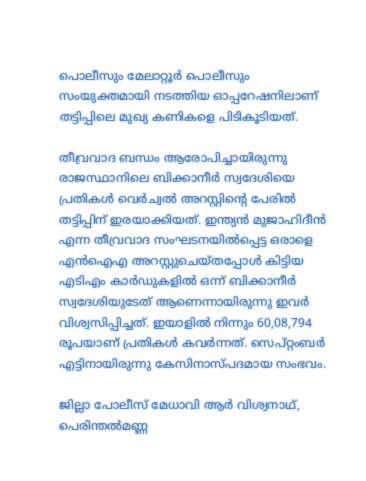പൊലീസും മേലാറ്റൂര്‍ പൊലീസും സംയുക്തമായി നടത്തിയ ഓപ്പറേഷനിലാണ് തട്ടിപ്പിലെ മുഖ്യ കണികളെ പിടികൂടിയത്.

തീവ്രവാദ ബന്ധം ആരോപിച്ചായിരുന്നു രാജസ്ഥാനിലെ ബിക്കാനീര്‍ സ്വദേശിയെ പ്രതികള്‍ വെര്‍ച്വല്‍ അറസ്റ്റിന്റെ പേരില്‍ തട്ടിപ്പിന് ഇരയാക്കിയത്. ഇന്ത്യന്‍ മുജാഹിദീന്‍ എന്ന തീവ്രവാദ സംഘടനയില്‍പ്പെട്ട ഒരാളെ എന്‍ഐഎ അറസ്റ്റുചെയ്തപ്പോള്‍ കിട്ടിയ എടിഎം കാര്‍ഡുകളില്‍ ഒന്ന് ബിക്കാനീര്‍ സ്വദേശിയുടേത് ആണെന്നായിരുന്നു ഇവര്‍ വിശ്വസിപ്പിച്ചത്. ഇയാളില്‍ നിന്നും 60,08,794 രൂപയാണ് പ്രതികള്‍ കവര്‍ന്നത്. സെപ്റ്റംബര്‍ എട്ടിനായിരുന്നു കേസിനാസ്പദമായ സംഭവം.

ജില്ലാ പോലീസ് മേധാവി ആര്‍ വിശ്വനാഥ്, പെരിന്തല്‍മണ്ണ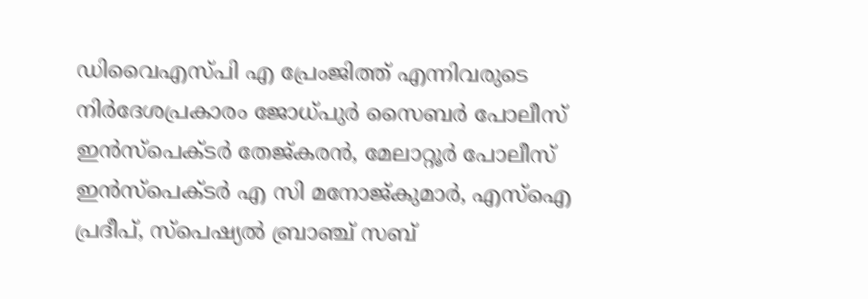ഡിവൈഎസ്പി എ പ്രേംജിത്ത് എന്നിവരുടെ നിര്‍ദേശപ്രകാരം ജോധ്പുര്‍ സൈബര്‍ പോലീസ് ഇന്‍സ്‌പെക്ടര്‍ തേജ്കരന്‍, മേലാറ്റൂര്‍ പോലീസ് ഇന്‍സ്‌പെക്ടര്‍ എ സി മനോജ്കുമാര്‍, എസ്ഐ പ്രദീപ്, സ്‌പെഷ്യല്‍ ബ്രാഞ്ച് സബ്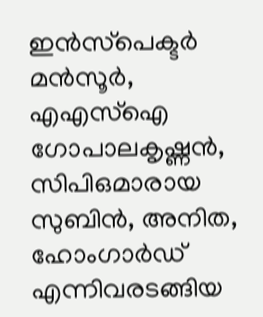ഇന്‍സ്‌പെക്ടര്‍ മന്‍സൂര്‍, എഎസ്ഐ ഗോപാലകൃഷ്ണന്‍, സിപിഒമാരായ സുബിന്‍, അനിത, ഹോംഗാര്‍ഡ് എന്നിവരടങ്ങിയ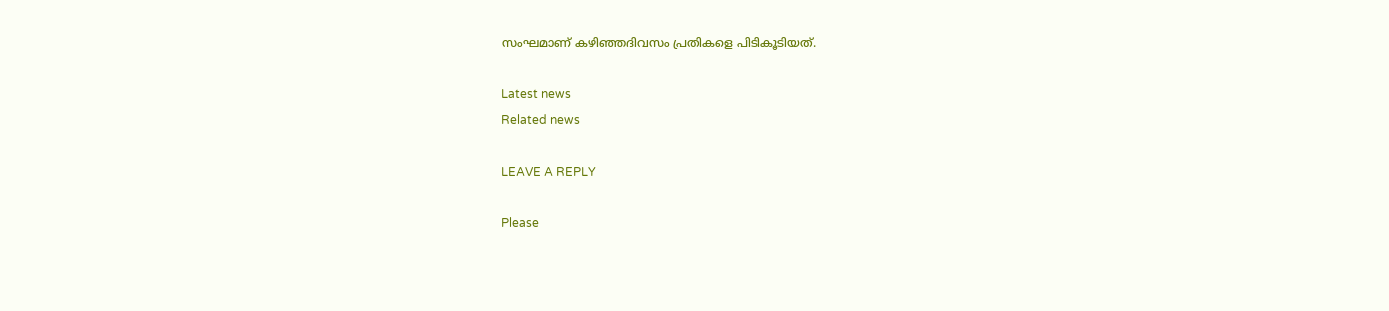സംഘമാണ് കഴിഞ്ഞദിവസം പ്രതികളെ പിടികൂടിയത്.

Latest news
Related news

LEAVE A REPLY

Please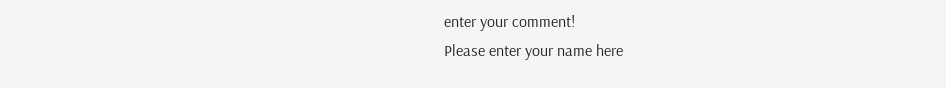enter your comment!
Please enter your name here